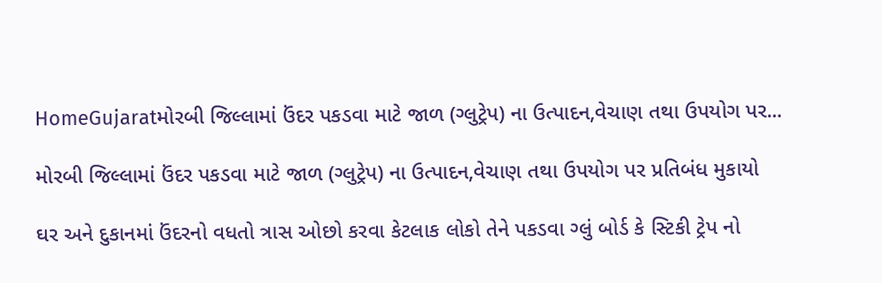HomeGujaratમોરબી જિલ્લામાં ઉંદર પકડવા માટે જાળ (ગ્લુટ્રેપ) ના ઉત્પાદન,વેચાણ તથા ઉપયોગ પર...

મોરબી જિલ્લામાં ઉંદર પકડવા માટે જાળ (ગ્લુટ્રેપ) ના ઉત્પાદન,વેચાણ તથા ઉપયોગ પર પ્રતિબંધ મુકાયો

ઘર અને દુકાનમાં ઉંદરનો વધતો ત્રાસ ઓછો કરવા કેટલાક લોકો તેને પકડવા ગ્લું બોર્ડ કે સ્ટિકી ટ્રેપ નો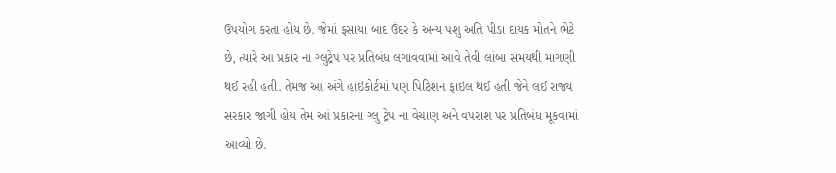ઉપયોગ કરતા હોય છે. જેમાં ફસાયા બાદ ઉંદર કે અન્ય પશુ અતિ પીડા દાયક મોતને ભેટે છે, ત્યારે આ પ્રકાર ના ગ્લુટ્રેપ પર પ્રતિબંધ લગાવવામાં આવે તેવી લાંબા સમયથી માગણી થઈ રહી હતી. તેમજ આ અંગે હાઇકોર્ટમાં પણ પિટિશન ફાઇલ થઈ હતી જેને લઈ રાજ્ય સરકાર જાગી હોય તેમ આં પ્રકારના ગ્લુ ટ્રેપ ના વેચાણ અને વપરાશ પર પ્રતિબંધ મૂકવામાં આવ્યો છે.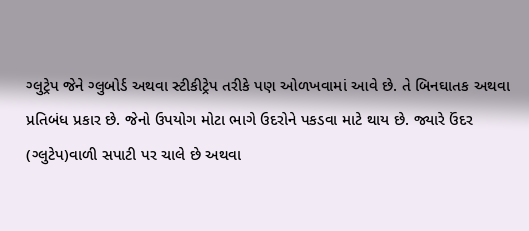ગ્લુટ્રેપ જેને ગ્લુબોર્ડ અથવા સ્ટીકીટ્રેપ તરીકે પણ ઓળખવામાં આવે છે. તે બિનઘાતક અથવા પ્રતિબંધ પ્રકાર છે. જેનો ઉપયોગ મોટા ભાગે ઉદરોને પકડવા માટે થાય છે. જ્યારે ઉંદર (ગ્લુટેપ)વાળી સપાટી પર ચાલે છે અથવા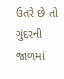ઉતરે છે તો ગુંદરની જાળમાં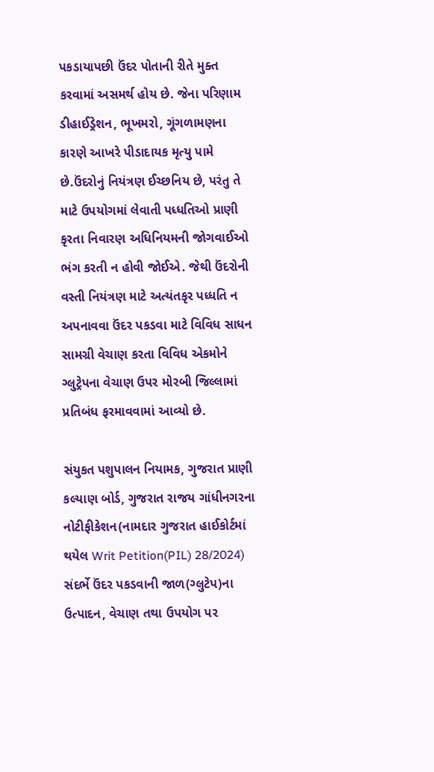પકડાયાપછી ઉંદર પોતાની રીતે મુક્ત કરવામાં અસમર્થ હોય છે. જેના પરિણામ ડીહાઈડ્રેશન, ભૂખમરો, ગૂંગળામણના કારણે આખરે પીડાદાયક મૃત્યુ પામે છે.ઉંદરોનું નિયંત્રણ ઈચ્છનિય છે, પરંતુ તે માટે ઉપયોગમાં લેવાતી પધ્ધતિઓ પ્રાણી કૃરતા નિવારણ અધિનિયમની જોગવાઈઓ ભંગ કરતી ન હોવી જોઈએ. જેથી ઉંદરોની વસ્તી નિયંત્રણ માટે અત્યંતકૃર પધ્ધતિ ન  અપનાવવા ઉંદર પકડવા માટે વિવિધ સાધન સામગ્રી વેચાણ કરતા વિવિધ એકમોને ગ્લુટ્રેપના વેચાણ ઉપર મોરબી જિલ્લામાં પ્રતિબંધ ફરમાવવામાં આવ્યો છે.

સંયુકત પશુપાલન નિયામક, ગુજરાત પ્રાણી કલ્યાણ બોર્ડ, ગુજરાત રાજય ગાંધીનગરના નોટીફીકેશન(નામદાર ગુજરાત હાઈકોર્ટમાં થયેલ Writ Petition(PIL) 28/2024) સંદર્ભે ઉંદર પકડવાની જાળ(ગ્લુટેપ)ના ઉત્પાદન, વેચાણ તથા ઉપયોગ પર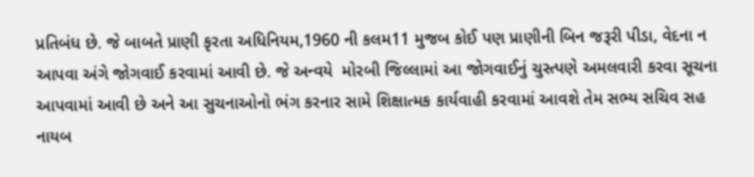પ્રતિબંધ છે. જે બાબતે પ્રાણી કૃરતા અધિનિયમ,1960 ની કલમ11 મુજબ કોઈ પણ પ્રાણીની બિન જરૂરી પીડા, વેદના ન આપવા અંગે જોગવાઈ કરવામાં આવી છે. જે અન્વયે  મોરબી જિલ્લામાં આ જોગવાઈનું ચુસ્ત્પણે અમલવારી કરવા સૂચના આપવામાં આવી છે અને આ સુચનાઓનો ભંગ કરનાર સામે શિક્ષાત્મક કાર્યવાહી કરવામાં આવશે તેમ સભ્ય સચિવ સહ નાયબ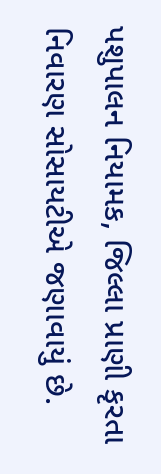પશુપાલન નિયામક, જિલ્લા પ્રાણી કૃરતા નિવારણ સોસાયટીએ જણાવાયું છે.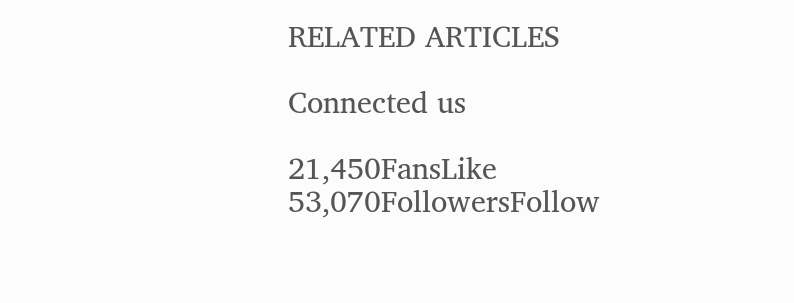RELATED ARTICLES

Connected us

21,450FansLike
53,070FollowersFollow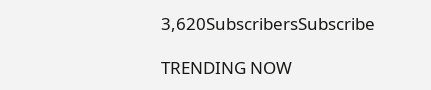3,620SubscribersSubscribe

TRENDING NOW